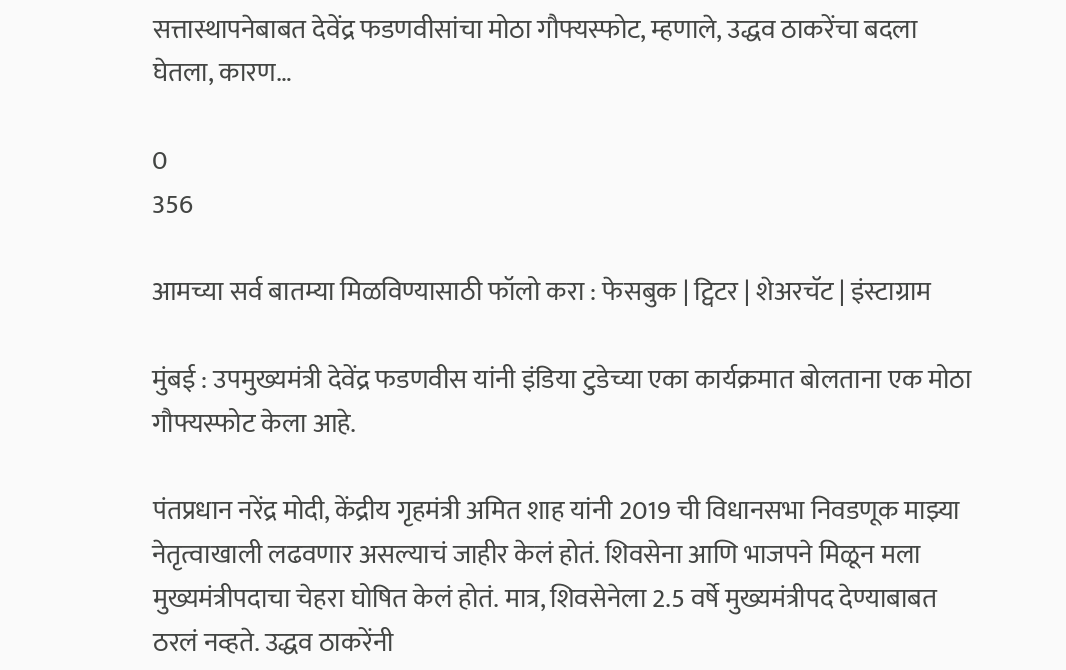सत्तास्थापनेबाबत देवेंद्र फडणवीसांचा मोठा गौफ्यस्फोट, म्हणाले, उद्धव ठाकरेंचा बदला घेतला, कारण…

0
356

आमच्या सर्व बातम्या मिळविण्यासाठी फॉलो करा : फेसबुक | ट्विटर | शेअरचॅट | इंस्टाग्राम

मुंबई : उपमुख्यमंत्री देवेंद्र फडणवीस यांनी इंडिया टुडेच्या एका कार्यक्रमात बोलताना एक मोठा गौफ्यस्फोट केला आहे.

पंतप्रधान नरेंद्र मोदी, केंद्रीय गृहमंत्री अमित शाह यांनी 2019 ची विधानसभा निवडणूक माझ्या नेतृत्वाखाली लढवणार असल्याचं जाहीर केलं होतं. शिवसेना आणि भाजपने मिळून मला मुख्यमंत्रीपदाचा चेहरा घोषित केलं होतं. मात्र, शिवसेनेला 2.5 वर्षे मुख्यमंत्रीपद देण्याबाबत ठरलं नव्हते. उद्धव ठाकरेंनी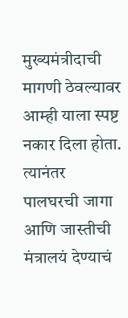मुख्यमंत्रीदाची मागणी ठेवल्यावर आम्ही याला स्पष्ट नकार दिला होता. त्यानंतर पालघरची जागा आणि जास्तीची मंत्रालयं देण्याचं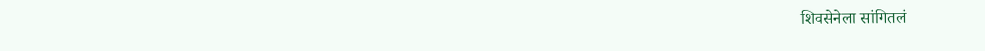शिवसेनेला सांगितलं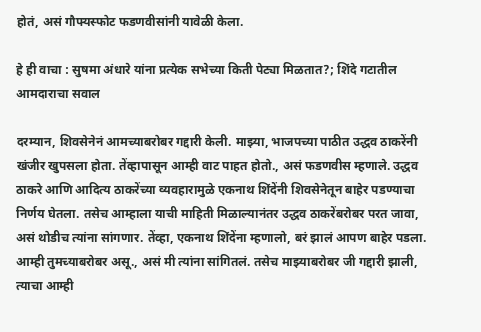होतं, असं गौफ्यस्फोट फडणवीसांनी यावेळी केला.

हे ही वाचा : सुषमा अंधारे यांना प्रत्येक सभेच्या किती पेट्या मिळतात?; शिंदे गटातील आमदाराचा सवाल

दरम्यान, शिवसेनेनं आमच्याबरोबर गद्दारी केली. माझ्या, भाजपच्या पाठीत उद्धव ठाकरेंनी खंजीर खुपसला होता. तेंव्हापासून आम्ही वाट पाहत होतो., असं फडणवीस म्हणाले. उद्धव ठाकरे आणि आदित्य ठाकरेंच्या व्यवहारामुळे एकनाथ शिंदेंनी शिवसेनेतून बाहेर पडण्याचा निर्णय घेतला. तसेच आम्हाला याची माहिती मिळाल्यानंतर उद्धव ठाकरेंबरोबर परत जावा, असं थोडीच त्यांना सांगणार. तेंव्हा, एकनाथ शिंदेंना म्हणालो, बरं झालं आपण बाहेर पडला. आम्ही तुमच्याबरोबर असू., असं मी त्यांना सांगितलं. तसेच माझ्याबरोबर जी गद्दारी झाली, त्याचा आम्ही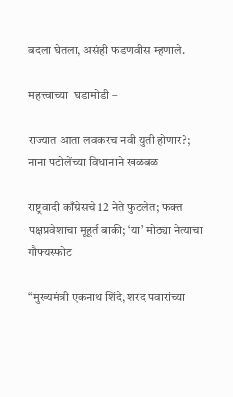बदला घेतला, असंही फडणवीस म्हणाले.

महत्त्वाच्या  घडामोडी –

राज्यात आता लवकरच नवी युती होणार?; नाना पटोलेंच्या विधानाने खळबळ

राष्ट्रवादी काँग्रेसचे 12 नेते फुटलेत; फक्त पक्षप्रवेशाचा मूहूर्त बाकी; ‘या’ मोठ्या नेत्याचा गौफ्यस्फोट

“मुख्यमंत्री एकनाथ शिंदे, शरद पवारांच्या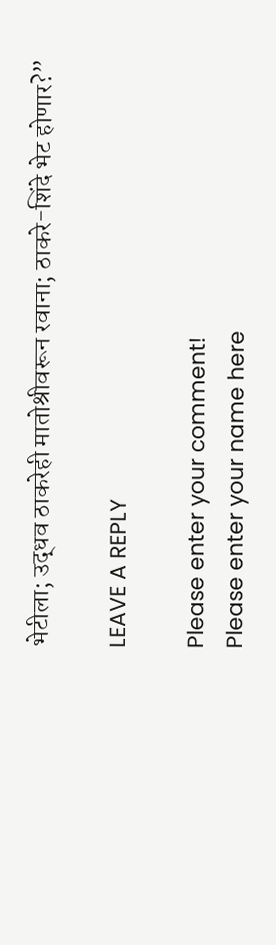भेटीला; उद्धव ठाकरेही मातोश्रीवरून रवाना; ठाकरे-शिंदे भेट होणार?”

LEAVE A REPLY

Please enter your comment!
Please enter your name here